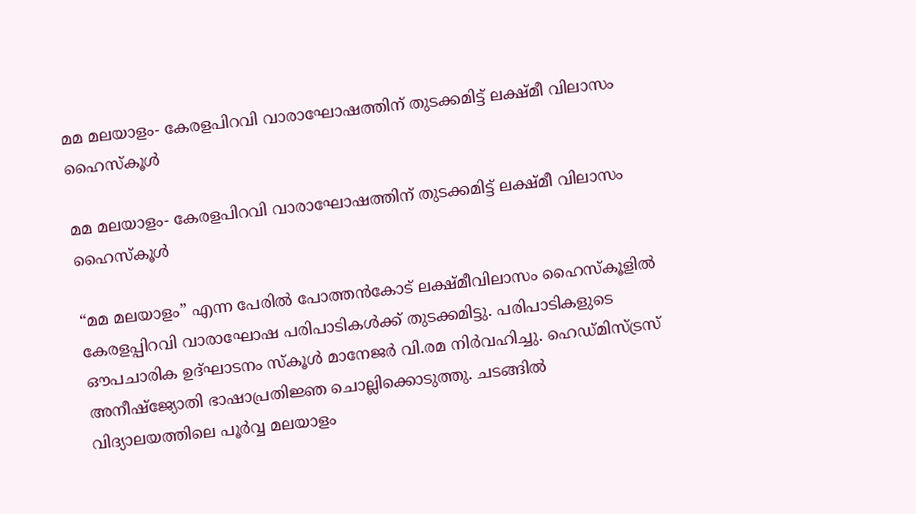മമ മലയാളം- കേരളപിറവി വാരാഘോഷത്തിന് തുടക്കമിട്ട് ലക്ഷ്മീ വിലാസം ഹൈസ്കൂൾ

മമ മലയാളം- കേരളപിറവി വാരാഘോഷത്തിന് തുടക്കമിട്ട് ലക്ഷ്മീ വിലാസം ഹൈസ്കൂൾ

“മമ മലയാളം” എന്ന പേരിൽ പോത്തൻകോട് ലക്ഷ്മീവിലാസം ഹൈസ്കൂളിൽ കേരളപ്പിറവി വാരാഘോഷ പരിപാടികൾക്ക് തുടക്കമിട്ടു. പരിപാടികളുടെ ഔപചാരിക ഉദ്ഘാടനം സ്കൂൾ മാനേജർ വി.രമ നിർവഹിച്ചു. ഹെഡ്മിസ്ട്രസ് അനീഷ്ജ്യോതി ഭാഷാപ്രതിജ്ഞ ചൊല്ലിക്കൊടുത്തു. ചടങ്ങിൽ വിദ്യാലയത്തിലെ പൂർവ്വ മലയാളം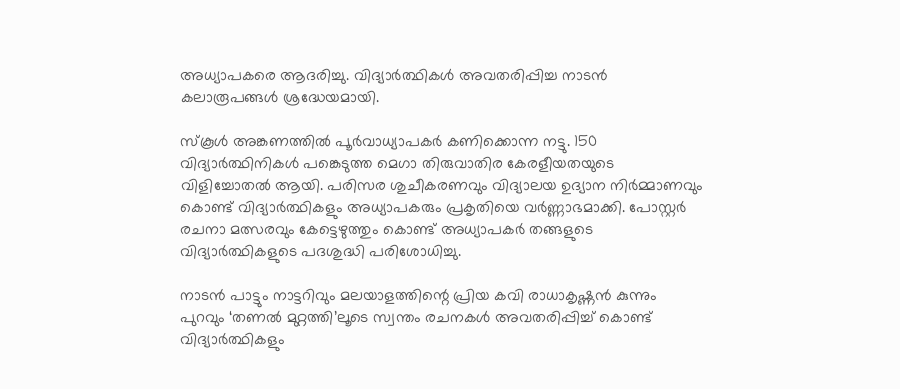അധ്യാപകരെ ആദരിച്ചു. വിദ്യാർത്ഥികൾ അവതരിപ്പിച്ച നാടൻ കലാരൂപങ്ങൾ ശ്രദ്ധേയമായി.

സ്കൂൾ അങ്കണത്തിൽ പൂർവാധ്യാപകർ കണിക്കൊന്ന നട്ടു. 150 വിദ്യാർത്ഥിനികൾ പങ്കെടുത്ത മെഗാ തിരുവാതിര കേരളീയതയുടെ വിളിച്ചോതൽ ആയി. പരിസര ശുചീകരണവും വിദ്യാലയ ഉദ്യാന നിർമ്മാണവും കൊണ്ട് വിദ്യാർത്ഥികളും അധ്യാപകരും പ്രകൃതിയെ വർണ്ണാഭമാക്കി. പോസ്റ്റർ രചനാ മത്സരവും കേട്ടെഴുത്തും കൊണ്ട് അധ്യാപകർ തങ്ങളുടെ വിദ്യാർത്ഥികളുടെ പദശുദ്ധി പരിശോധിച്ചു.

നാടൻ പാട്ടും നാട്ടറിവും മലയാളത്തിന്റെ പ്രിയ കവി രാധാകൃഷ്ണൻ കുന്നും പുറവും ‘തണൽ മുറ്റത്തി’ലൂടെ സ്വന്തം രചനകൾ അവതരിപ്പിച്ച് കൊണ്ട് വിദ്യാർത്ഥികളും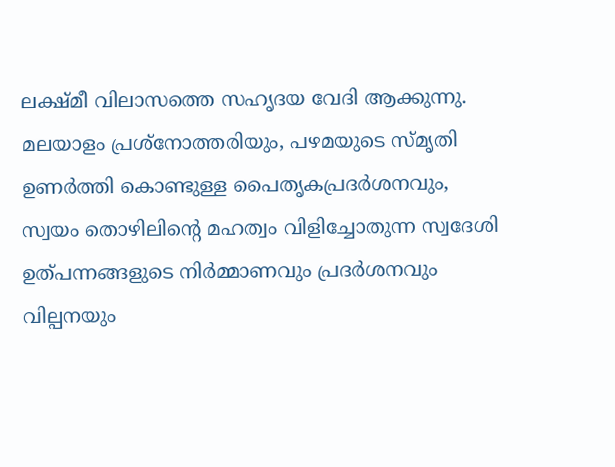ലക്ഷ്മീ വിലാസത്തെ സഹൃദയ വേദി ആക്കുന്നു. മലയാളം പ്രശ്നോത്തരിയും, പഴമയുടെ സ്മൃതി ഉണർത്തി കൊണ്ടുള്ള പൈതൃകപ്രദർശനവും, സ്വയം തൊഴിലിന്റെ മഹത്വം വിളിച്ചോതുന്ന സ്വദേശി ഉത്പന്നങ്ങളുടെ നിർമ്മാണവും പ്രദർശനവും വില്പനയും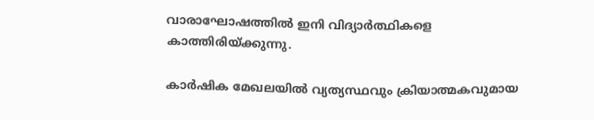വാരാഘോഷത്തിൽ ഇനി വിദ്യാർത്ഥികളെ കാത്തിരിയ്ക്കുന്നു.

കാർഷിക മേഖലയിൽ വ്യത്യസ്ഥവും ക്രിയാത്മകവുമായ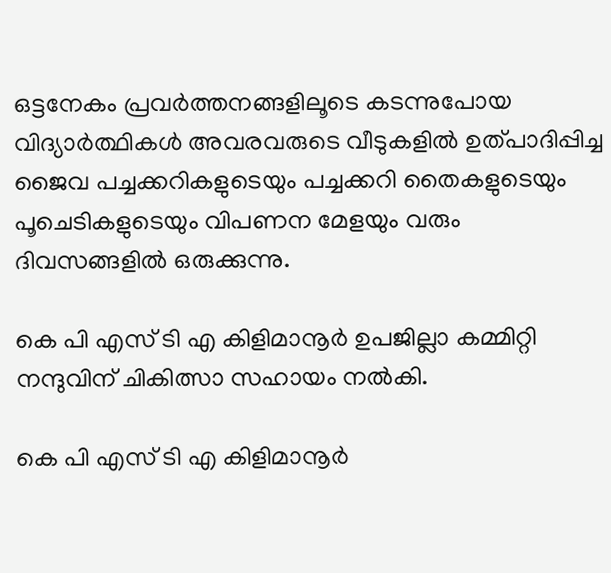ഒട്ടനേകം പ്രവർത്തനങ്ങളിലൂടെ കടന്നുപോയ വിദ്യാർത്ഥികൾ അവരവരുടെ വീടുകളിൽ ഉത്പാദിപ്പിച്ച ജൈവ പച്ചക്കറികളുടെയും പച്ചക്കറി തൈകളുടെയും പൂചെടികളുടെയും വിപണന മേളയും വരും ദിവസങ്ങളിൽ ഒരുക്കുന്നു.

കെ പി എസ് ടി എ കിളിമാനൂർ ഉപജില്ലാ കമ്മിറ്റി നന്ദുവിന് ചികിത്സാ സഹായം നൽകി.

കെ പി എസ് ടി എ കിളിമാനൂർ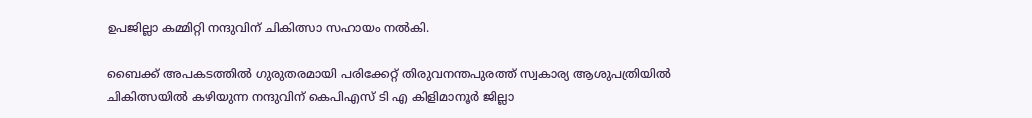ഉപജില്ലാ കമ്മിറ്റി നന്ദുവിന് ചികിത്സാ സഹായം നൽകി.

ബൈക്ക് അപകടത്തിൽ ഗുരുതരമായി പരിക്കേറ്റ് തിരുവനന്തപുരത്ത് സ്വകാര്യ ആശുപത്രിയിൽ ചികിത്സയിൽ കഴിയുന്ന നന്ദുവിന് കെപിഎസ് ടി എ കിളിമാനൂർ ജില്ലാ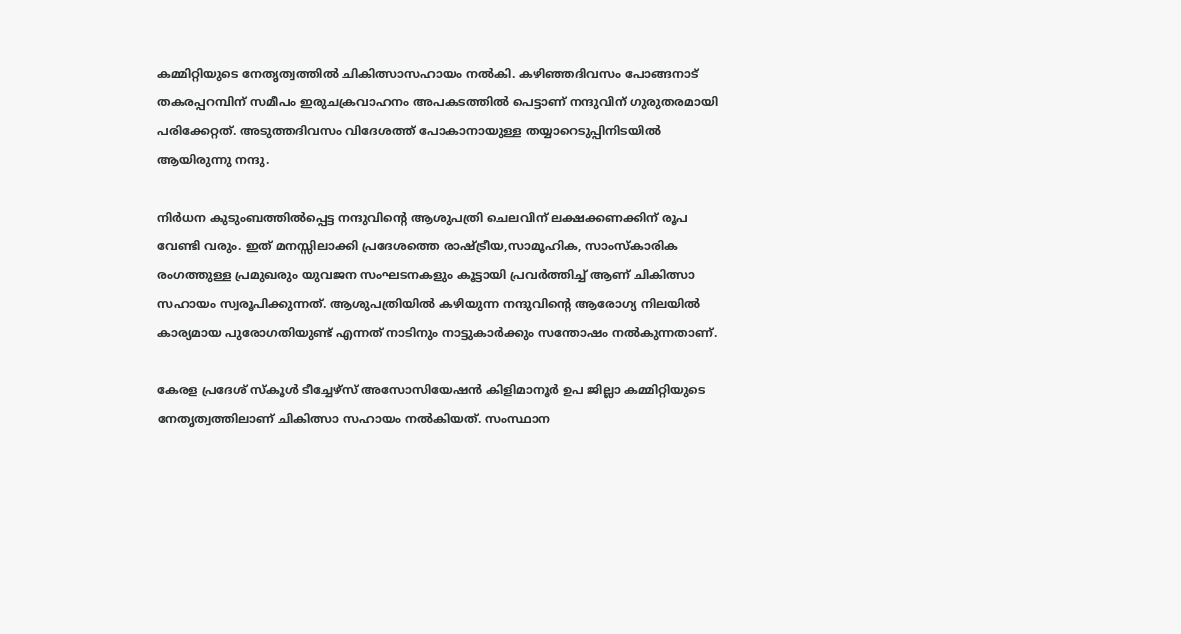കമ്മിറ്റിയുടെ നേതൃത്വത്തിൽ ചികിത്സാസഹായം നൽകി. കഴിഞ്ഞദിവസം പോങ്ങനാട് തകരപ്പറമ്പിന് സമീപം ഇരുചക്രവാഹനം അപകടത്തിൽ പെട്ടാണ് നന്ദുവിന് ഗുരുതരമായി പരിക്കേറ്റത്. അടുത്തദിവസം വിദേശത്ത് പോകാനായുള്ള തയ്യാറെടുപ്പിനിടയിൽ ആയിരുന്നു നന്ദു.

നിർധന കുടുംബത്തിൽപ്പെട്ട നന്ദുവിന്റെ ആശുപത്രി ചെലവിന് ലക്ഷക്കണക്കിന് രൂപ വേണ്ടി വരും. ഇത് മനസ്സിലാക്കി പ്രദേശത്തെ രാഷ്ട്രീയ,സാമൂഹിക, സാംസ്കാരിക രംഗത്തുള്ള പ്രമുഖരും യുവജന സംഘടനകളും കൂട്ടായി പ്രവർത്തിച്ച് ആണ് ചികിത്സാ സഹായം സ്വരൂപിക്കുന്നത്. ആശുപത്രിയിൽ കഴിയുന്ന നന്ദുവിന്റെ ആരോഗ്യ നിലയിൽ കാര്യമായ പുരോഗതിയുണ്ട് എന്നത് നാടിനും നാട്ടുകാർക്കും സന്തോഷം നൽകുന്നതാണ്.

കേരള പ്രദേശ് സ്കൂൾ ടീച്ചേഴ്സ് അസോസിയേഷൻ കിളിമാനൂർ ഉപ ജില്ലാ കമ്മിറ്റിയുടെ നേതൃത്വത്തിലാണ് ചികിത്സാ സഹായം നൽകിയത്. സംസ്ഥാന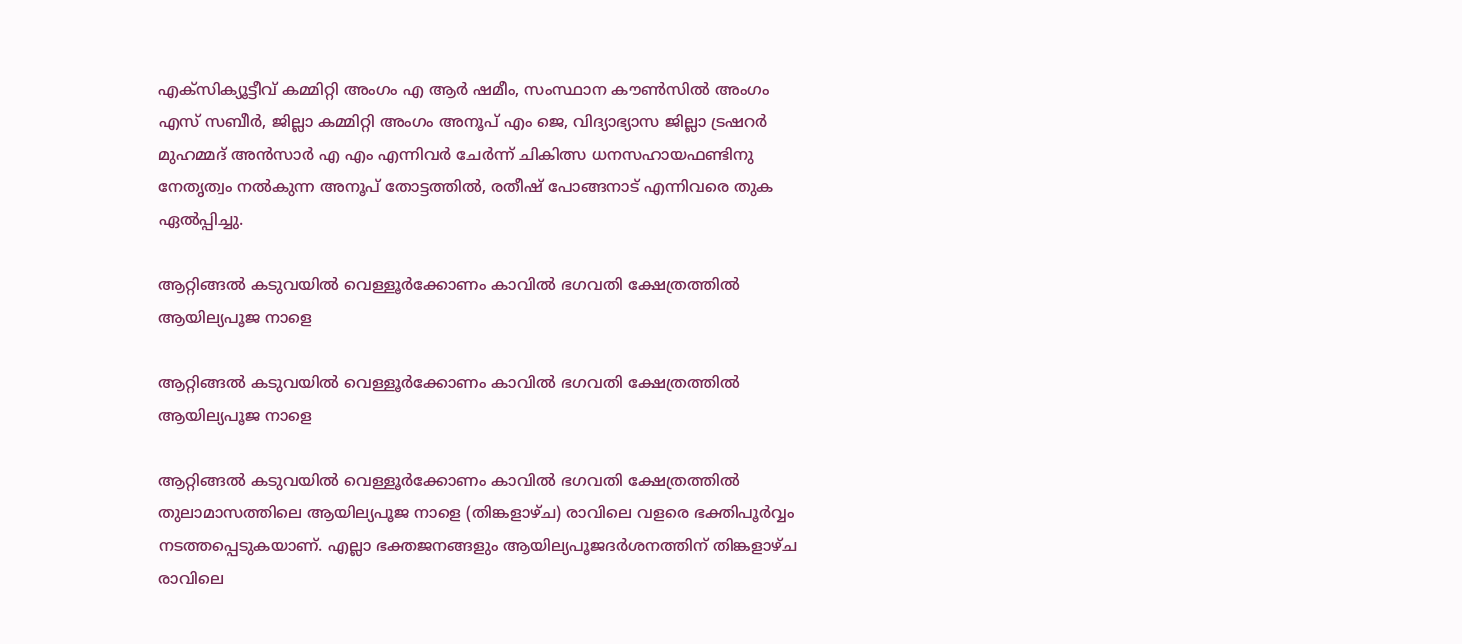എക്സിക്യൂട്ടീവ് കമ്മിറ്റി അംഗം എ ആർ ഷമീം, സംസ്ഥാന കൗൺസിൽ അംഗം എസ് സബീർ, ജില്ലാ കമ്മിറ്റി അംഗം അനൂപ് എം ജെ, വിദ്യാഭ്യാസ ജില്ലാ ട്രഷറർ മുഹമ്മദ് അൻസാർ എ എം എന്നിവർ ചേർന്ന് ചികിത്സ ധനസഹായഫണ്ടിനു നേതൃത്വം നൽകുന്ന അനൂപ് തോട്ടത്തിൽ, രതീഷ് പോങ്ങനാട് എന്നിവരെ തുക ഏൽപ്പിച്ചു.

ആറ്റിങ്ങൽ കടുവയിൽ വെള്ളൂർക്കോണം കാവിൽ ഭഗവതി ക്ഷേത്രത്തിൽ ആയില്യപൂജ നാളെ

ആറ്റിങ്ങൽ കടുവയിൽ വെള്ളൂർക്കോണം കാവിൽ ഭഗവതി ക്ഷേത്രത്തിൽ ആയില്യപൂജ നാളെ

ആറ്റിങ്ങൽ കടുവയിൽ വെള്ളൂർക്കോണം കാവിൽ ഭഗവതി ക്ഷേത്രത്തിൽ തുലാമാസത്തിലെ ആയില്യപൂജ നാളെ (തിങ്കളാഴ്ച) രാവിലെ വളരെ ഭക്തിപൂർവ്വം നടത്തപ്പെടുകയാണ്. എല്ലാ ഭക്തജനങ്ങളും ആയില്യപൂജദർശനത്തിന് തിങ്കളാഴ്ച രാവിലെ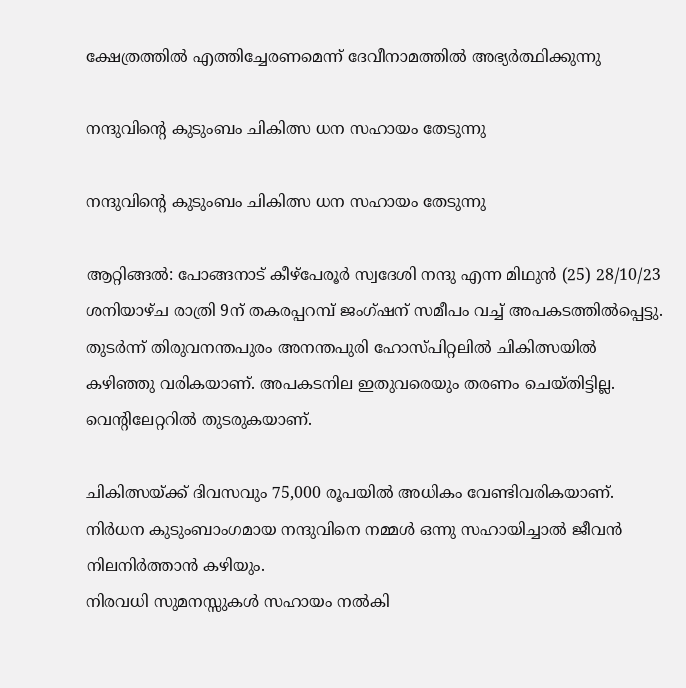ക്ഷേത്രത്തിൽ എത്തിച്ചേരണമെന്ന് ദേവീനാമത്തിൽ അഭ്യർത്ഥിക്കുന്നു

നന്ദുവിന്റെ കുടുംബം ചികിത്സ ധന സഹായം തേടുന്നു

നന്ദുവിന്റെ കുടുംബം ചികിത്സ ധന സഹായം തേടുന്നു

ആറ്റിങ്ങൽ: പോങ്ങനാട് കീഴ്‌പേരൂർ സ്വദേശി നന്ദു എന്ന മിഥുൻ (25) 28/10/23 ശനിയാഴ്ച രാത്രി 9ന് തകരപ്പറമ്പ് ജംഗ്ഷന് സമീപം വച്ച് അപകടത്തിൽപ്പെട്ടു. തുടർന്ന് തിരുവനന്തപുരം അനന്തപുരി ഹോസ്പിറ്റലിൽ ചികിത്സയിൽ കഴിഞ്ഞു വരികയാണ്. അപകടനില ഇതുവരെയും തരണം ചെയ്തിട്ടില്ല. വെന്റിലേറ്ററിൽ തുടരുകയാണ്.

ചികിത്സയ്ക്ക് ദിവസവും 75,000 രൂപയിൽ അധികം വേണ്ടിവരികയാണ്. നിർധന കുടുംബാംഗമായ നന്ദുവിനെ നമ്മൾ ഒന്നു സഹായിച്ചാൽ ജീവൻ നിലനിർത്താൻ കഴിയും.
നിരവധി സുമനസ്സുകൾ സഹായം നൽകി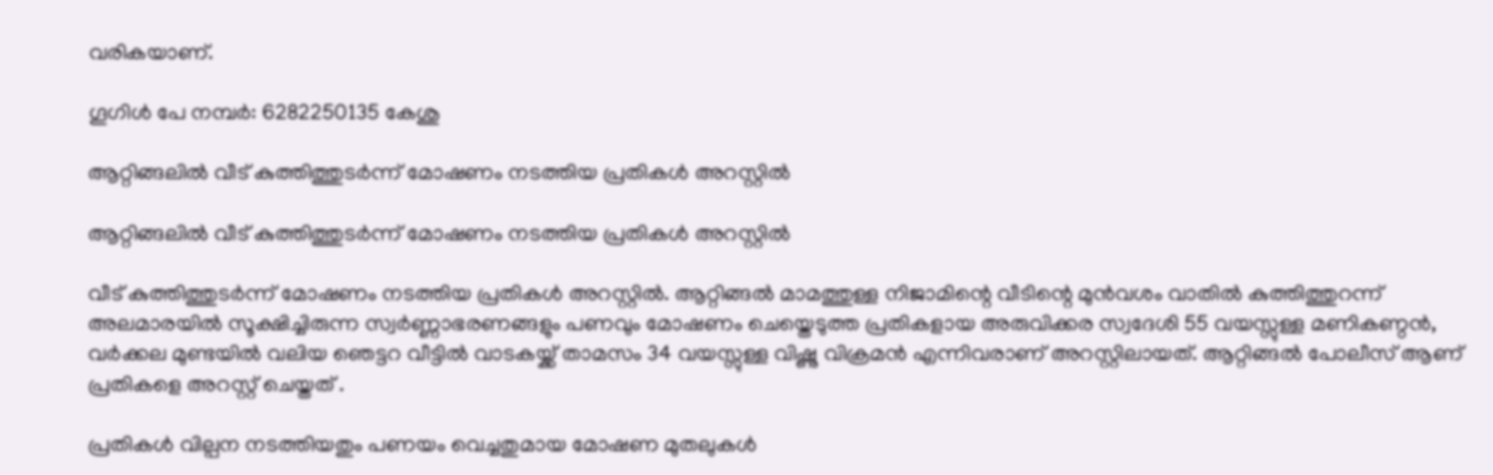വരികയാണ്.

ഗൂഗിൾ പേ നമ്പർ: 6282250135 കേശു

ആറ്റിങ്ങലിൽ വീട് കുത്തിത്തുടർന്ന് മോഷണം നടത്തിയ പ്രതികൾ അറസ്റ്റിൽ

ആറ്റിങ്ങലിൽ വീട് കുത്തിത്തുടർന്ന് മോഷണം നടത്തിയ പ്രതികൾ അറസ്റ്റിൽ

വീട് കുത്തിത്തുടർന്ന് മോഷണം നടത്തിയ പ്രതികൾ അറസ്റ്റിൽ. ആറ്റിങ്ങൽ മാമത്തുള്ള നിജാമിന്റെ വീടിന്റെ മുൻവശം വാതിൽ കുത്തിത്തുറന്ന് അലമാരയിൽ സൂക്ഷിച്ചിരുന്ന സ്വർണ്ണാഭരണങ്ങളും പണവും മോഷണം ചെയ്തെടുത്ത പ്രതികളായ അരുവിക്കര സ്വദേശി 55 വയസ്സുള്ള മണികണ്ഠൻ, വർക്കല മുണ്ടയിൽ വലിയ ഞെട്ടറ വീട്ടിൽ വാടകയ്ക്ക് താമസം 34 വയസ്സുള്ള വിഷ്ണു വിക്രമൻ എന്നിവരാണ് അറസ്റ്റിലായത്. ആറ്റിങ്ങൽ പോലീസ് ആണ്‌ പ്രതികളെ അറസ്റ്റ് ചെയ്തത് .

പ്രതികൾ വില്പന നടത്തിയതും പണയം വെച്ചതുമായ മോഷണ മുതലുകൾ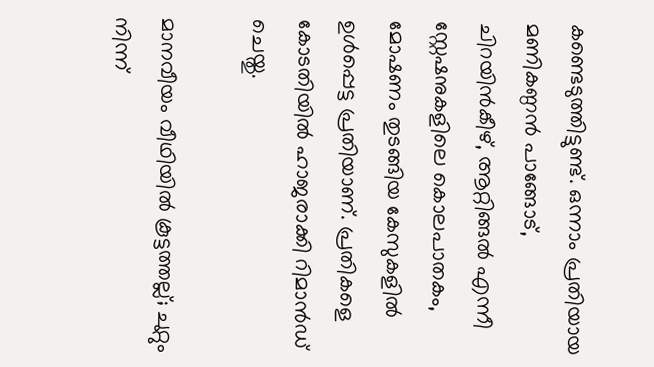കണ്ടെടുത്തിട്ടുണ്ട്. ഒന്നാം പ്രതിയായ മണികണ്ഠൻ പാങ്ങോട്, ചിറയിൻകീഴ്, ആറ്റിങ്ങൽ എന്നീ സ്റ്റേഷനുകളിലെ കൊലപാതകം, മോഷണം തുടങ്ങിയ കേസുകളിൽ ഉൾപ്പെട്ട പ്രതിയാണ്. പ്രതികളെ കോടതിയിൽ ഹാജരാക്കി റിമാൻഡ് ചെയ്തു.

മാനവീയം വീഥിയില്‍ കൂട്ടത്തല്ല്; ചുറ്റും നിന്ന്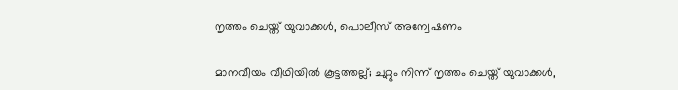നൃത്തം ചെയ്ത് യുവാക്കള്‍, പൊലീസ് അന്വേഷണം

മാനവീയം വീഥിയില്‍ കൂട്ടത്തല്ല്; ചുറ്റും നിന്ന് നൃത്തം ചെയ്ത് യുവാക്കള്‍,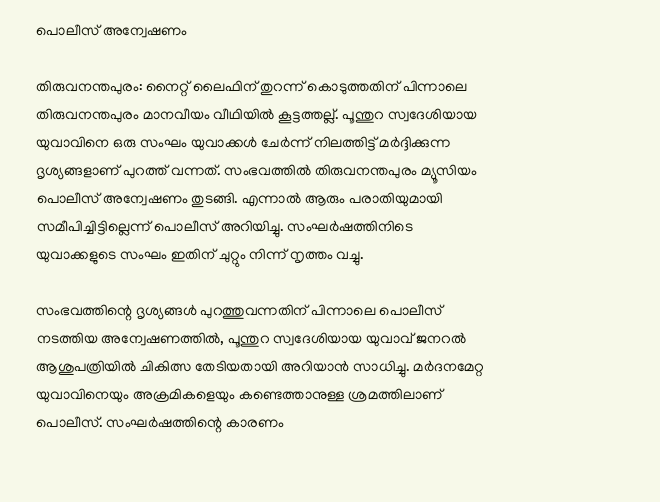പൊലീസ് അന്വേഷണം

തിരുവനന്തപുരം: നൈറ്റ് ലൈഫിന് തുറന്ന് കൊടുത്തതിന് പിന്നാലെ തിരുവനന്തപുരം മാനവീയം വീഥിയില്‍ കൂട്ടത്തല്ല്. പൂന്തുറ സ്വദേശിയായ യുവാവിനെ ഒരു സംഘം യുവാക്കള്‍ ചേര്‍ന്ന് നിലത്തിട്ട് മര്‍ദ്ദിക്കുന്ന ദൃശ്യങ്ങളാണ് പുറത്ത് വന്നത്. സംഭവത്തില്‍ തിരുവനന്തപുരം മ്യൂസിയം പൊലീസ് അന്വേഷണം തുടങ്ങി. എന്നാല്‍ ആരും പരാതിയുമായി സമീപിച്ചിട്ടില്ലെന്ന് പൊലീസ് അറിയിച്ചു. സംഘര്‍ഷത്തിനിടെ യുവാക്കളുടെ സംഘം ഇതിന് ചുറ്റും നിന്ന് നൃത്തം വച്ചു.

സംഭവത്തിന്റെ ദൃശ്യങ്ങള്‍ പുറത്തുവന്നതിന് പിന്നാലെ പൊലീസ് നടത്തിയ അന്വേഷണത്തില്‍, പൂന്തുറ സ്വദേശിയായ യുവാവ് ജനറല്‍ ആശുപത്രിയില്‍ ചികിത്സ തേടിയതായി അറിയാന്‍ സാധിച്ചു. മര്‍ദനമേറ്റ യുവാവിനെയും അക്രമികളെയും കണ്ടെത്താനുള്ള ശ്രമത്തിലാണ് പൊലീസ്. സംഘര്‍ഷത്തിന്റെ കാരണം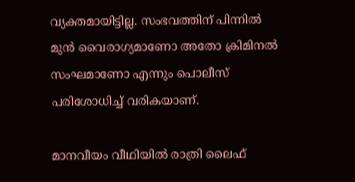വ്യക്തമായിട്ടില്ല. സംഭവത്തിന് പിന്നില്‍ മുന്‍ വൈരാഗ്യമാണോ അതോ ക്രിമിനല്‍ സംഘമാണോ എന്നും പൊലീസ് പരിശോധിച്ച് വരികയാണ്.

മാനവീയം വീഥിയില്‍ രാത്രി ലൈഫ്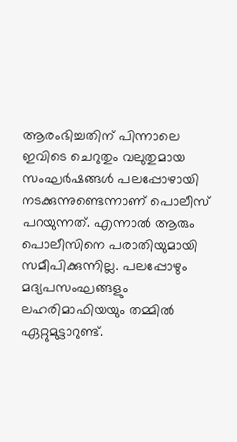ആരംഭിച്ചതിന് പിന്നാലെ ഇവിടെ ചെറുതും വലുതുമായ സംഘര്‍ഷങ്ങള്‍ പലപ്പോഴായി നടക്കുന്നുണ്ടെന്നാണ് പൊലീസ് പറയുന്നത്. എന്നാല്‍ ആരും പൊലീസിനെ പരാതിയുമായി സമീപിക്കുന്നില്ല. പലപ്പോഴും മദ്യപസംഘങ്ങളും ലഹരിമാഫിയയും തമ്മില്‍ ഏറ്റുമുട്ടാറുണ്ട്.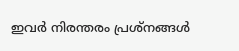ഇവര്‍ നിരന്തരം പ്രശ്‌നങ്ങള്‍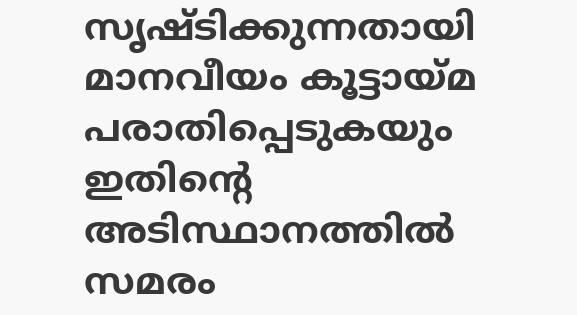സൃഷ്ടിക്കുന്നതായി മാനവീയം കൂട്ടായ്മ പരാതിപ്പെടുകയും ഇതിന്റെ അടിസ്ഥാനത്തില്‍ സമരം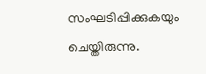സംഘടിപ്പിക്കുകയും ചെയ്തിരുന്നു.